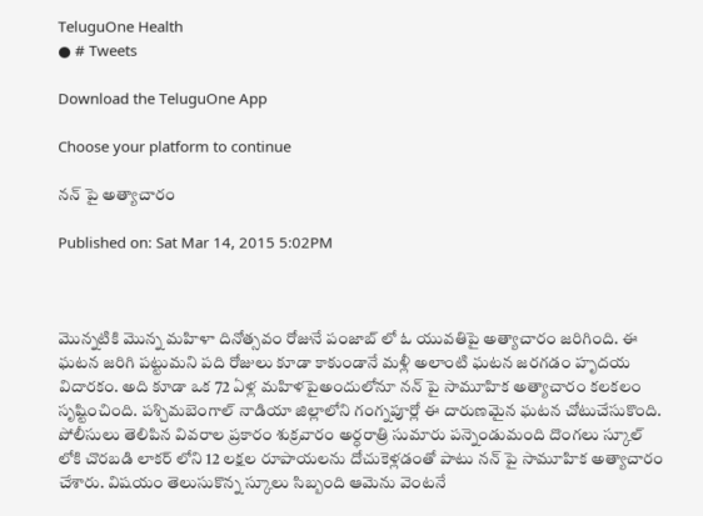TeluguOne Health
● # Tweets

Download the TeluguOne App

Choose your platform to continue

నన్ పై అత్యాచారం

Published on: Sat Mar 14, 2015 5:02PM



మొన్నటికి మొన్న మహిళా దినోత్సవం రోజునే పంజాబ్ లో ఓ యువతిపై అత్యాచారం జరిగింది. ఈ ఘటన జరిగి పట్టుమని పది రోజులు కూడా కాకుండానే మళ్లీ అలాంటి ఘటన జరగడం హృదయ విదారకం. అది కూడా ఒక 72 ఏళ్ల మహిళపైఅందులోనూ నన్ పై సామూహిక అత్యాచారం కలకలం సృష్టించింది. పశ్చిమబెంగాల్ నాడియా జిల్లాలోని గంగ్నపూర్లో ఈ దారుణమైన ఘటన చోటుచేసుకొంది. పోలీసులు తెలిపిన వివరాల ప్రకారం శుక్రవారం అర్ధరాత్రి సుమారు పన్నెండుమంది దొంగలు స్కూల్ లోకి చొరబడి లాకర్ లోని 12 లక్షల రూపాయలను దోచుకెళ్లడంతో పాటు నన్ పై సామూహిక అత్యాచారం చేశారు. విషయం తెలుసుకొన్న స్కూలు సిబ్బంది ఆమెను వెంటనే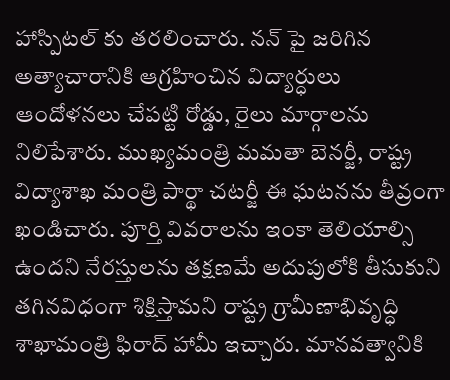హాస్పిటల్ కు తరలించారు. నన్ పై జరిగిన అత్యాచారానికి ఆగ్రహించిన విద్యార్ధులు ఆందోళనలు చేపట్టి రోడ్డు, రైలు మార్గాలను నిలిపేశారు. ముఖ్యమంత్రి మమతా బెనర్జీ, రాష్ట్ర విద్యాశాఖ మంత్రి పార్థా చటర్జీ ఈ ఘటనను తీవ్రంగా ఖండిచారు. పూర్తి వివరాలను ఇంకా తెలియాల్సి ఉందని నేరస్తులను తక్షణమే అదుపులోకి తీసుకుని తగినవిధంగా శిక్షిస్తామని రాష్ట్ర గ్రామీణాభివృద్ధి శాఖామంత్రి ఫిరాద్ హామీ ఇచ్చారు. మానవత్వానికి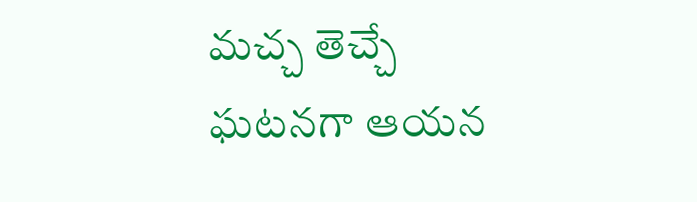మచ్చ తెచ్చే ఘటనగా ఆయన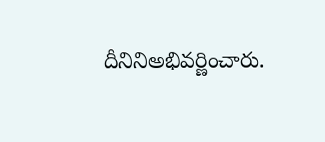దీనినిఅభివర్ణించారు.